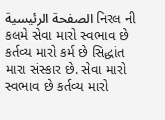الصفحة الرئيسية નિરલ ની કલમે સેવા મારો સ્વભાવ છે કર્તવ્ય મારો કર્મ છે સિદ્ધાંત મારા સંસ્કાર છે. સેવા મારો સ્વભાવ છે કર્તવ્ય મારો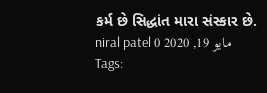કર્મ છે સિદ્ધાંત મારા સંસ્કાર છે. niral patel مايو 19, 2020 0 Tags: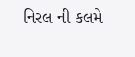નિરલ ની કલમે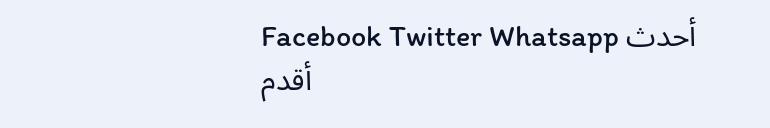Facebook Twitter Whatsapp أحدث أقدم